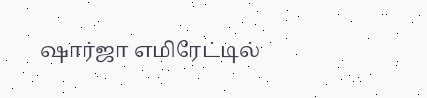ஷார்ஜா எமிரேட்டில்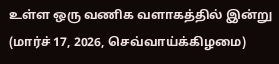உள்ள ஒரு வணிக வளாகத்தில் இன்று (மார்ச் 17, 2026, செவ்வாய்க்கிழமை)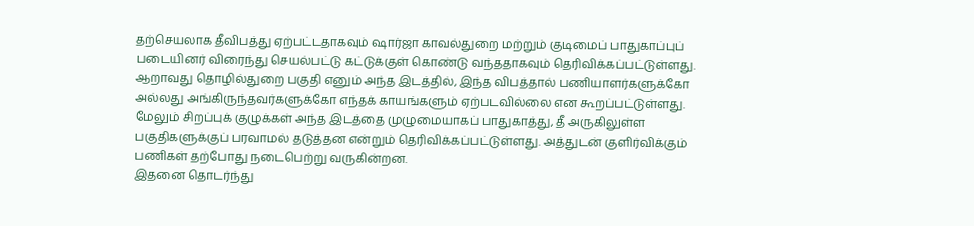தற்செயலாக தீவிபத்து ஏற்பட்டதாகவும் ஷார்ஜா காவல்துறை மற்றும் குடிமைப் பாதுகாப்புப் படையினர் விரைந்து செயல்பட்டு கட்டுக்குள் கொண்டு வந்ததாகவும் தெரிவிக்கப்பட்டுள்ளது.
ஆறாவது தொழில்துறை பகுதி எனும் அந்த இடத்தில், இந்த விபத்தால் பணியாளர்களுக்கோ அல்லது அங்கிருந்தவர்களுக்கோ எந்தக் காயங்களும் ஏற்படவில்லை என கூறப்பட்டுள்ளது.
மேலும் சிறப்புக் குழுக்கள் அந்த இடத்தை முழுமையாகப் பாதுகாத்து, தீ அருகிலுள்ள பகுதிகளுக்குப் பரவாமல் தடுத்தன என்றும் தெரிவிக்கப்பட்டுள்ளது. அத்துடன் குளிர்விக்கும் பணிகள் தற்போது நடைபெற்று வருகின்றன.
இதனை தொடர்ந்து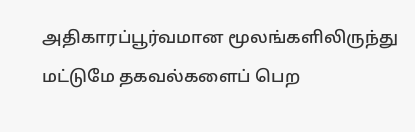அதிகாரப்பூர்வமான மூலங்களிலிருந்து மட்டுமே தகவல்களைப் பெற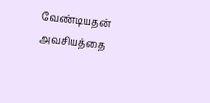வேண்டியதன் அவசியத்தை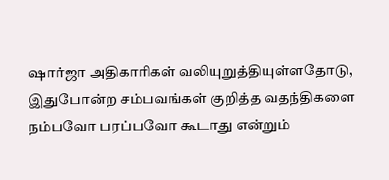ஷார்ஜா அதிகாரிகள் வலியுறுத்தியுள்ளதோடு, இதுபோன்ற சம்பவங்கள் குறித்த வதந்திகளை நம்பவோ பரப்பவோ கூடாது என்றும்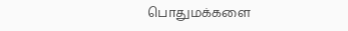பொதுமக்களை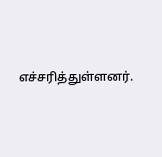எச்சரித்துள்ளனர்.